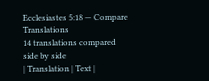Ecclesiastes 5:18 — Compare Translations
14 translations compared side by side
| Translation | Text |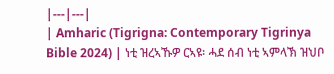|---|---|
| Amharic (Tigrigna: Contemporary Tigrinya Bible 2024) | ነቲ ዝረኣኹዎ ርኣዩ፡ ሓደ ሰብ ነቲ ኣምላኽ ዝህቦ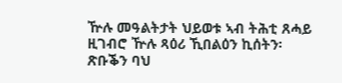ዅሉ መዓልትታት ህይወቱ ኣብ ትሕቲ ጸሓይ ዚገብሮ ዅሉ ጻዕሪ ኺበልዕን ኪሰትን፡ ጽቡቕን ባህ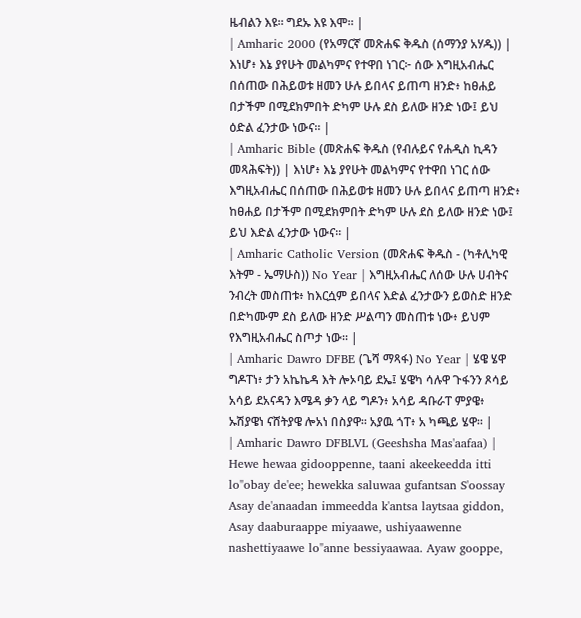ዜብልን እዩ። ግደኡ እዩ እሞ። |
| Amharic 2000 (የአማርኛ መጽሐፍ ቅዱስ (ሰማንያ አሃዱ)) | እነሆ፥ እኔ ያየሁት መልካምና የተዋበ ነገር፦ ሰው እግዚአብሔር በሰጠው በሕይወቱ ዘመን ሁሉ ይበላና ይጠጣ ዘንድ፥ ከፀሐይ በታችም በሚደክምበት ድካም ሁሉ ደስ ይለው ዘንድ ነው፤ ይህ ዕድል ፈንታው ነውና። |
| Amharic Bible (መጽሐፍ ቅዱስ (የብሉይና የሐዲስ ኪዳን መጻሕፍት)) | እነሆ፥ እኔ ያየሁት መልካምና የተዋበ ነገር ሰው እግዚአብሔር በሰጠው በሕይወቱ ዘመን ሁሉ ይበላና ይጠጣ ዘንድ፥ ከፀሐይ በታችም በሚደክምበት ድካም ሁሉ ደስ ይለው ዘንድ ነው፤ ይህ እድል ፈንታው ነውና። |
| Amharic Catholic Version (መጽሐፍ ቅዱስ - (ካቶሊካዊ እትም - ኤማሁስ)) No Year | እግዚአብሔር ለሰው ሁሉ ሀብትና ንብረት መስጠቱ፥ ከእርሷም ይበላና እድል ፈንታውን ይወስድ ዘንድ በድካሙም ደስ ይለው ዘንድ ሥልጣን መስጠቱ ነው፥ ይህም የእግዚአብሔር ስጦታ ነው። |
| Amharic Dawro DFBE (ጌሻ ማጻፋ) No Year | ሄዌ ሄዋ ግዶፐነ፥ ታን አኬኬዳ እት ሎኦባይ ደኤ፤ ሄዌካ ሳሉዋ ጉፋንን ጾሳይ አሳይ ደአናዳን እሜዳ ቃን ላይ ግዶን፥ አሳይ ዳቡራፐ ምያዌ፥ ኡሽያዌነ ናሸትያዌ ሎአነ በስያዋ። አያዉ ጎፐ፥ አ ካጫይ ሄዋ። |
| Amharic Dawro DFBLVL (Geeshsha Mas'aafaa) | Hewe hewaa gidooppenne, taani akeekeedda itti lo"obay de'ee; hewekka saluwaa gufantsan S'oossay Asay de'anaadan immeedda k'antsa laytsaa giddon, Asay daaburaappe miyaawe, ushiyaawenne nashettiyaawe lo"anne bessiyaawaa. Ayaw gooppe,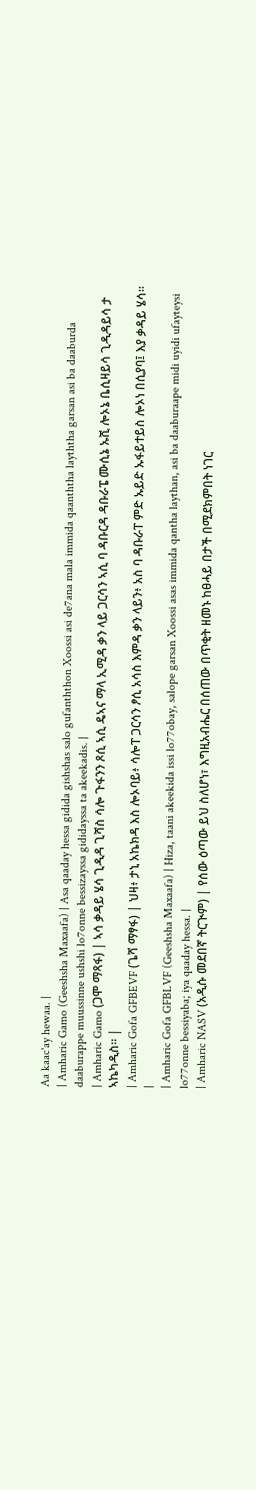Aa kaac'ay hewaa. |
| Amharic Gamo (Geeshsha Maxaafa) | Asa qaaday hessa gidida gishshas salo gufanththon Xoossi asi de7ana mala immida qaanththa layththa garsan asi ba daaburda daaburappe muussinne ushshi lo7onne bessizayssa gididayssa ta akeekadis. |
| Amharic Gamo (ጋሞ ማጻፋ) | ኣሳ ቃዳይ ሄሳ ጊዲዳ ጊሻስ ሳሎ ጉፋንን ጾሲ ኣሲ ዴኣና ማላ ኢሚዳ ቃን ላይ ጋርሳን ኣሲ ባ ዳቡርዳ ዳቡራፔ ሙሲኔ ኡሺ ሎኦኔ ቤሲዛይሳ ጊዲዳይሳ ታ ኣኬካዲስ። |
| Amharic Gofa GFBEVF (ጌሻ ማፃፋ) | ህዛ፥ ታኒ አኬክዳ እስ ሎኦባይ፥ ሳሎፐ ጋርሳን ፆሲ አሳስ እምዳ ቃን ላይን፥ አስ ባ ዳቡራፐ ምድ ኡይድ ኡፋይተይስ ሎኦነ በሲያባ፤ እያ ቃዳይ ሄሳ። |
| Amharic Gofa GFBLVF (Geeshsha Maxaafa) | Hiza, taani akeekida issi lo77obay, salope garsan Xoossi asas immida qantha laythan, asi ba daaburaape midi uyidi ufayteysi lo77onne bessiyaba; iya qaaday hessa. |
| Amharic NASV (አዲሱ መደበኛ ትርጒም) | የሰው ዕጣው ይህ ስለሆነ፣ እግዚአብሔር በሰጠው በጥቂት ዘመኑ ከፀሓይ በታች በሚደክምበት ነገር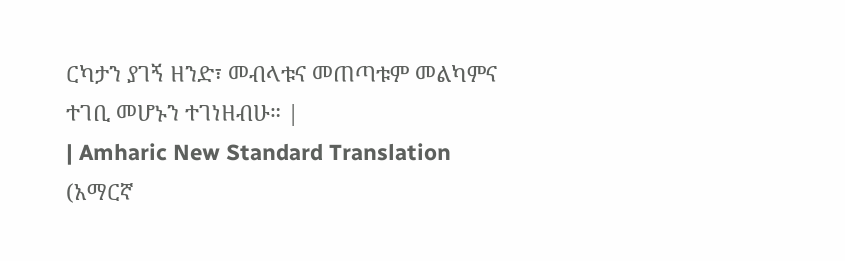ርካታን ያገኝ ዘንድ፣ መብላቱና መጠጣቱም መልካምና ተገቢ መሆኑን ተገነዘብሁ። |
| Amharic New Standard Translation (አማርኛ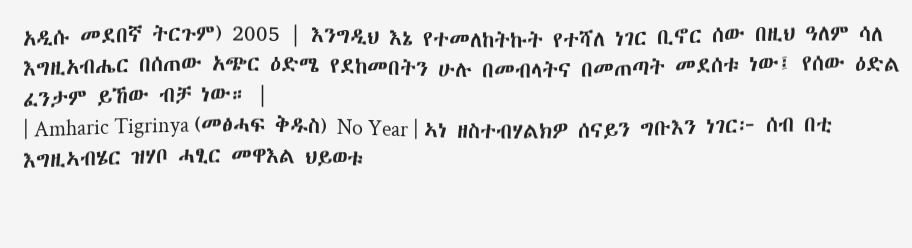አዲሱ መደበኛ ትርጉም) 2005 | እንግዲህ እኔ የተመለከትኩት የተሻለ ነገር ቢኖር ሰው በዚህ ዓለም ሳለ እግዚአብሔር በሰጠው አጭር ዕድሜ የደከመበትን ሁሉ በመብላትና በመጠጣት መደሰቱ ነው፤ የሰው ዕድል ፈንታም ይኸው ብቻ ነው። |
| Amharic Tigrinya (መፅሓፍ ቅዱስ) No Year | ኣነ ዘስተብሃልክዎ ሰናይን ግቡእን ነገር፦ ሰብ በቲ እግዚኣብሄር ዝሃቦ ሓፂር መዋእል ህይወቱ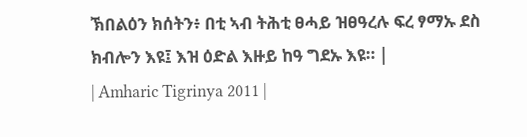ኽበልዕን ክሰትን፥ በቲ ኣብ ትሕቲ ፀሓይ ዝፀዓረሉ ፍረ ፃማኡ ደስ ክብሎን እዩ፤ እዝ ዕድል እዙይ ከዓ ግደኡ እዩ። |
| Amharic Tigrinya 2011 |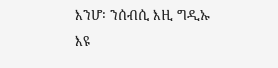እንሆ፡ ንሰብሲ እዚ ግዲኡ እዩ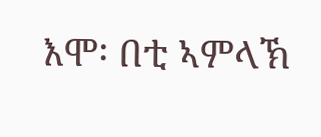እሞ፡ በቲ ኣምላኽ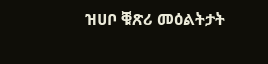ዝሀቦ ቑጽሪ መዕልትታት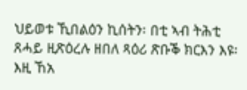ህይወቱ ኺበልዕን ኪሰትን፡ በቲ ኣብ ትሕቲ ጸሓይ ዚጽዕረሉ ዘበለ ጻዕሪ ጽቡቕ ክርእን እዩ፡ እዚ ኸአ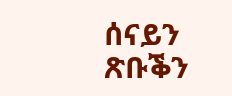ሰናይን ጽቡቕን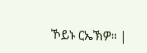ኾይኑ ርኤኽዎ። |